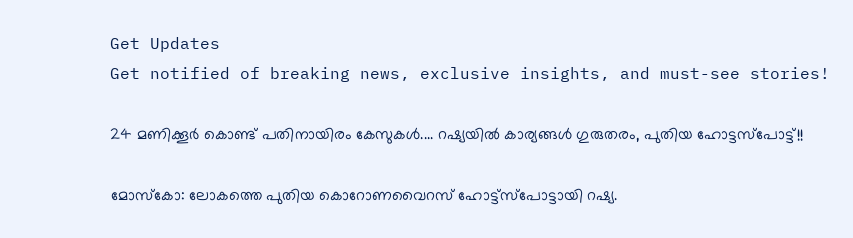Get Updates
Get notified of breaking news, exclusive insights, and must-see stories!

24 മണിക്കൂര്‍ കൊണ്ട് പതിനായിരം കേസുകള്‍.... റഷ്യയില്‍ കാര്യങ്ങള്‍ ഗുരുതരം, പുതിയ ഹോട്ടസ്‌പോട്ട്!!

മോസ്‌കോ: ലോകത്തെ പുതിയ കൊറോണവൈറസ് ഹോട്ട്‌സ്‌പോട്ടായി റഷ്യ.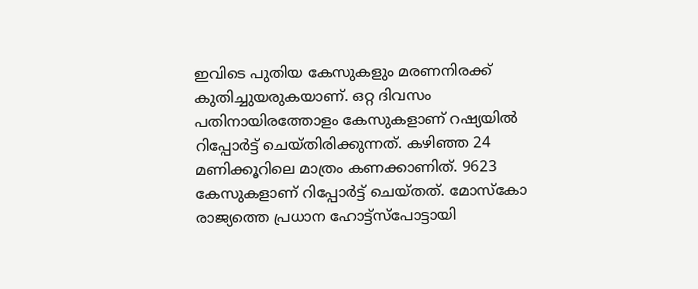ഇവിടെ പുതിയ കേസുകളും മരണനിരക്ക് കുതിച്ചുയരുകയാണ്. ഒറ്റ ദിവസം പതിനായിരത്തോളം കേസുകളാണ് റഷ്യയില്‍ റിപ്പോര്‍ട്ട് ചെയ്തിരിക്കുന്നത്. കഴിഞ്ഞ 24 മണിക്കൂറിലെ മാത്രം കണക്കാണിത്. 9623 കേസുകളാണ് റിപ്പോര്‍ട്ട് ചെയ്തത്. മോസ്‌കോ രാജ്യത്തെ പ്രധാന ഹോട്ട്‌സ്‌പോട്ടായി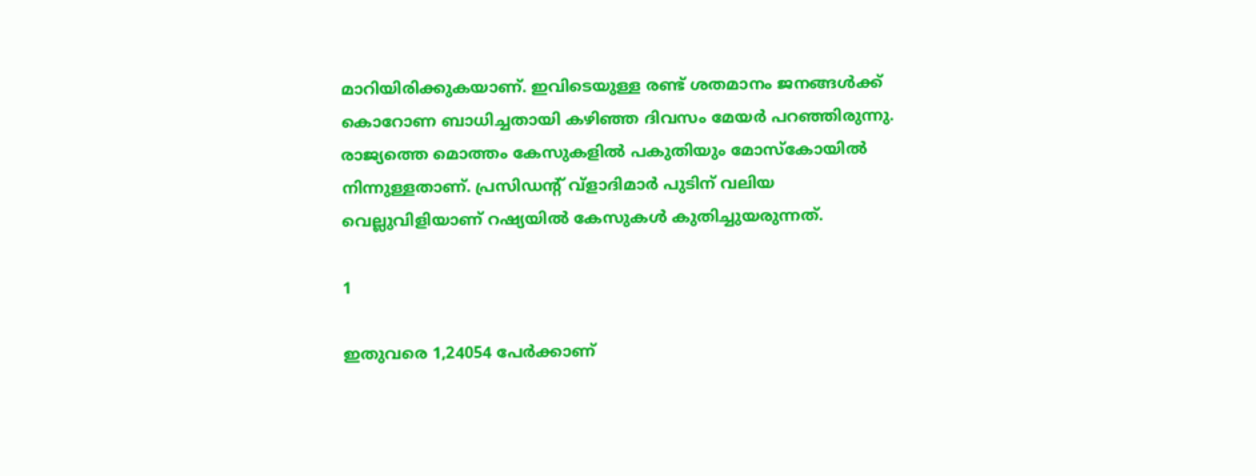മാറിയിരിക്കുകയാണ്. ഇവിടെയുള്ള രണ്ട് ശതമാനം ജനങ്ങള്‍ക്ക് കൊറോണ ബാധിച്ചതായി കഴിഞ്ഞ ദിവസം മേയര്‍ പറഞ്ഞിരുന്നു. രാജ്യത്തെ മൊത്തം കേസുകളില്‍ പകുതിയും മോസ്‌കോയില്‍ നിന്നുള്ളതാണ്. പ്രസിഡന്റ് വ്‌ളാദിമാര്‍ പുടിന് വലിയ വെല്ലുവിളിയാണ് റഷ്യയില്‍ കേസുകള്‍ കുതിച്ചുയരുന്നത്.

1

ഇതുവരെ 1,24054 പേര്‍ക്കാണ്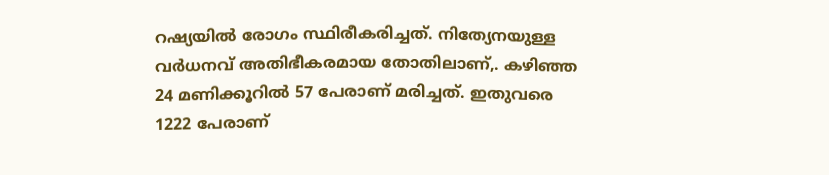റഷ്യയില്‍ രോഗം സ്ഥിരീകരിച്ചത്. നിത്യേനയുള്ള വര്‍ധനവ് അതിഭീകരമായ തോതിലാണ്,. കഴിഞ്ഞ 24 മണിക്കൂറില്‍ 57 പേരാണ് മരിച്ചത്. ഇതുവരെ 1222 പേരാണ്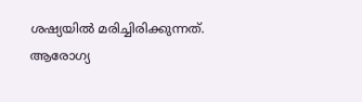ശഷ്യയില്‍ മരിച്ചിരിക്കുന്നത്. ആരോഗ്യ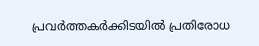പ്രവര്‍ത്തകര്‍ക്കിടയില്‍ പ്രതിരോധ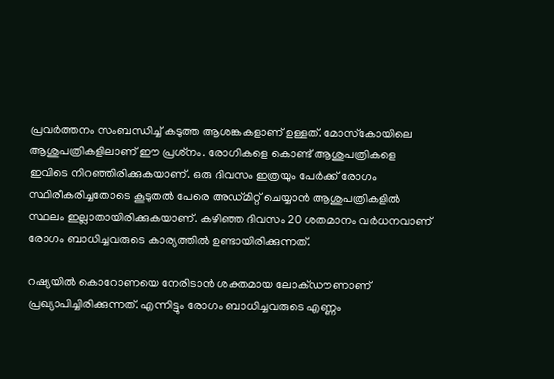പ്രവര്‍ത്തനം സംബന്ധിച്ച് കടുത്ത ആശങ്കകളാണ് ഉള്ളത്. മോസ്‌കോയിലെ ആശുപത്രികളിലാണ് ഈ പ്രശ്‌നം. രോഗികളെ കൊണ്ട് ആശുപത്രികളെ ഇവിടെ നിറഞ്ഞിരിക്കുകയാണ്. ഒരു ദിവസം ഇത്രയും പേര്‍ക്ക് രോഗം സ്ഥിരീകരിച്ചതോടെ കൂടുതല്‍ പേരെ അഡ്മിറ്റ് ചെയ്യാന്‍ ആശുപത്രികളില്‍ സ്ഥലം ഇല്ലാതായിരിക്കുകയാണ്. കഴിഞ്ഞ ദിവസം 20 ശതമാനം വര്‍ധനവാണ് രോഗം ബാധിച്ചവരുടെ കാര്യത്തില്‍ ഉണ്ടായിരിക്കുന്നത്.

റഷ്യയില്‍ കൊറോണയെ നേരിടാന്‍ ശക്തമായ ലോക്ഡൗണാണ് പ്രഖ്യാപിച്ചിരിക്കുന്നത്. എന്നിട്ടും രോഗം ബാധിച്ചവരുടെ എണ്ണം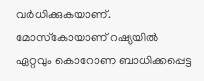വര്‍ധിക്കുകയാണ്. മോസ്‌കോയാണ് റഷ്യയില്‍ ഏറ്റവും കൊറോണ ബാധിക്കപ്പെട്ട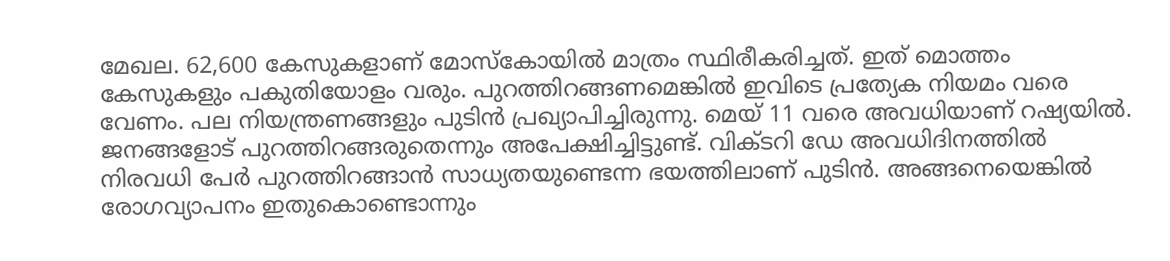മേഖല. 62,600 കേസുകളാണ് മോസ്‌കോയില്‍ മാത്രം സ്ഥിരീകരിച്ചത്. ഇത് മൊത്തം കേസുകളും പകുതിയോളം വരും. പുറത്തിറങ്ങണമെങ്കില്‍ ഇവിടെ പ്രത്യേക നിയമം വരെ വേണം. പല നിയന്ത്രണങ്ങളും പുടിന്‍ പ്രഖ്യാപിച്ചിരുന്നു. മെയ് 11 വരെ അവധിയാണ് റഷ്യയില്‍. ജനങ്ങളോട് പുറത്തിറങ്ങരുതെന്നും അപേക്ഷിച്ചിട്ടുണ്ട്. വിക്ടറി ഡേ അവധിദിനത്തില്‍ നിരവധി പേര്‍ പുറത്തിറങ്ങാന്‍ സാധ്യതയുണ്ടെന്ന ഭയത്തിലാണ് പുടിന്‍. അങ്ങനെയെങ്കില്‍ രോഗവ്യാപനം ഇതുകൊണ്ടൊന്നും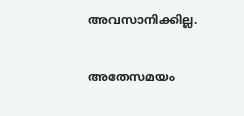അവസാനിക്കില്ല.

അതേസമയം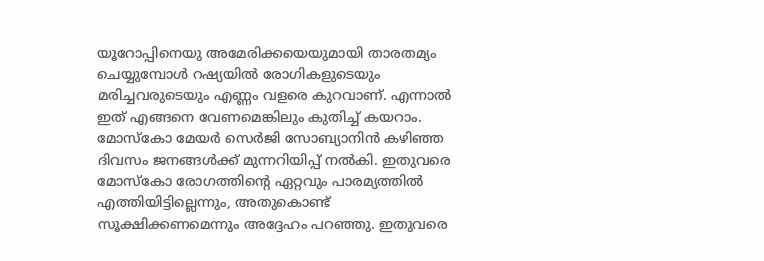യൂറോപ്പിനെയു അമേരിക്കയെയുമായി താരതമ്യം ചെയ്യുമ്പോള്‍ റഷ്യയില്‍ രോഗികളുടെയും മരിച്ചവരുടെയും എണ്ണം വളരെ കുറവാണ്. എന്നാല്‍ ഇത് എങ്ങനെ വേണമെങ്കിലും കുതിച്ച് കയറാം. മോസ്‌കോ മേയര്‍ സെര്‍ജി സോബ്യാനിന്‍ കഴിഞ്ഞ ദിവസം ജനങ്ങള്‍ക്ക് മുന്നറിയിപ്പ് നല്‍കി. ഇതുവരെ മോസ്‌കോ രോഗത്തിന്റെ ഏറ്റവും പാരമ്യത്തില്‍ എത്തിയിട്ടില്ലെന്നും, അതുകൊണ്ട് സൂക്ഷിക്കണമെന്നും അദ്ദേഹം പറഞ്ഞു. ഇതുവരെ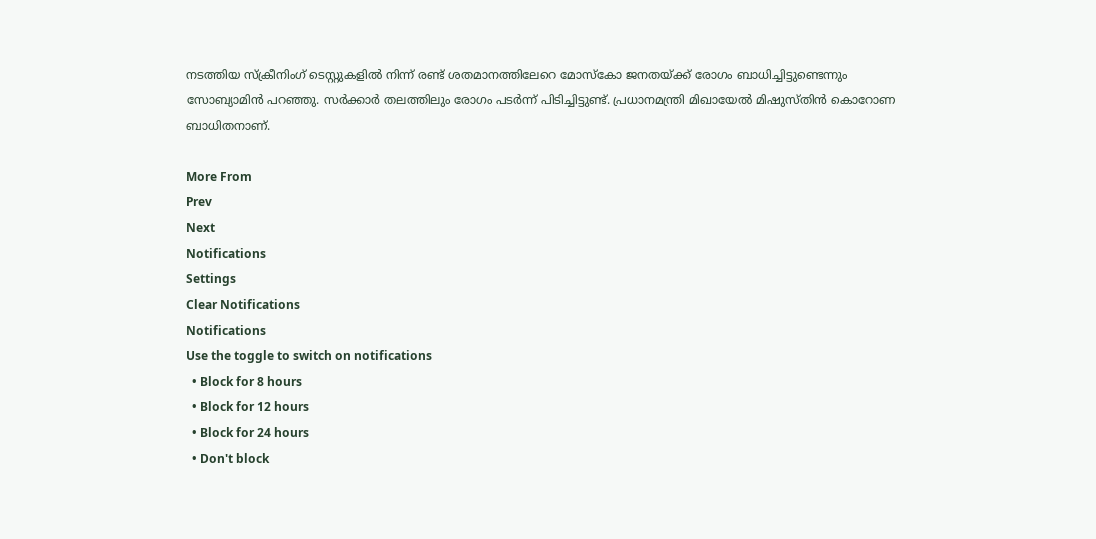നടത്തിയ സ്‌ക്രീനിംഗ് ടെസ്റ്റുകളില്‍ നിന്ന് രണ്ട് ശതമാനത്തിലേറെ മോസ്‌കോ ജനതയ്ക്ക് രോഗം ബാധിച്ചിട്ടുണ്ടെന്നും സോബ്യാമിന്‍ പറഞ്ഞു. സര്‍ക്കാര്‍ തലത്തിലും രോഗം പടര്‍ന്ന് പിടിച്ചിട്ടുണ്ട്. പ്രധാനമന്ത്രി മിഖായേല്‍ മിഷുസ്തിന്‍ കൊറോണ ബാധിതനാണ്.

More From
Prev
Next
Notifications
Settings
Clear Notifications
Notifications
Use the toggle to switch on notifications
  • Block for 8 hours
  • Block for 12 hours
  • Block for 24 hours
  • Don't block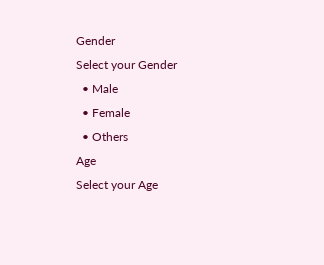Gender
Select your Gender
  • Male
  • Female
  • Others
Age
Select your Age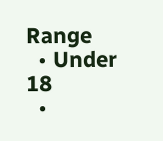Range
  • Under 18
  •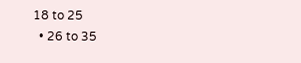18 to 25
  • 26 to 35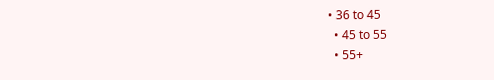• 36 to 45
  • 45 to 55
  • 55+